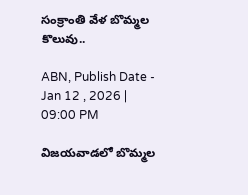సంక్రాంతి వేళ బొమ్మల కొలువు..

ABN, Publish Date - Jan 12 , 2026 | 09:00 PM

విజయవాడలో బొమ్మల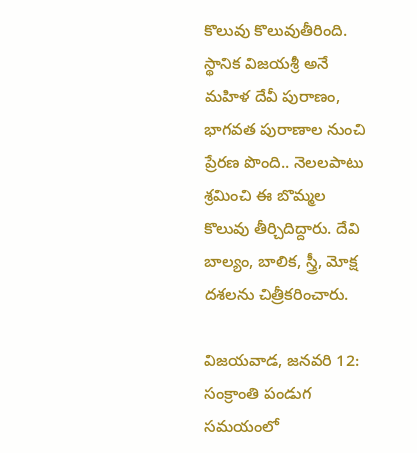కొలువు కొలువుతీరింది. స్థానిక విజయశ్రీ అనే మహిళ దేవీ పురాణం, భాగవత పురాణాల నుంచి ప్రేరణ పొంది.. నెలలపాటు శ్రమించి ఈ బొమ్మల కొలువు తీర్చిదిద్దారు. దేవి బాల్యం, బాలిక, స్త్రీ, మోక్ష దశలను చిత్రీకరించారు.

విజయవాడ, జనవరి 12: సంక్రాంతి పండుగ సమయంలో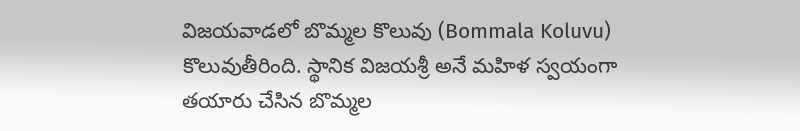విజయవాడలో బొమ్మల కొలువు (Bommala Koluvu) కొలువుతీరింది. స్థానిక విజయశ్రీ అనే మహిళ స్వయంగా తయారు చేసిన బొమ్మల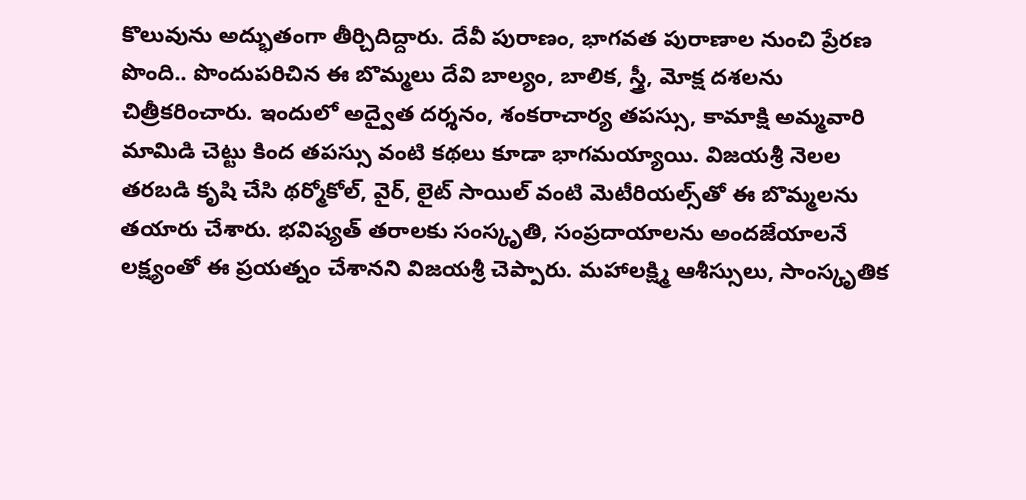కొలువును అద్భుతంగా తీర్చిదిద్దారు. దేవీ పురాణం, భాగవత పురాణాల నుంచి ప్రేరణ పొంది.. పొందుపరిచిన ఈ బొమ్మలు దేవి బాల్యం, బాలిక, స్త్రీ, మోక్ష దశలను చిత్రీకరించారు. ఇందులో అద్వైత దర్శనం, శంకరాచార్య తపస్సు, కామాక్షి అమ్మవారి మామిడి చెట్టు కింద తపస్సు వంటి కథలు కూడా భాగమయ్యాయి. విజయశ్రీ నెలల తరబడి కృషి చేసి థర్మోకోల్, వైర్, లైట్ సాయిల్ వంటి మెటీరియల్స్‌తో ఈ బొమ్మలను తయారు చేశారు. భవిష్యత్ తరాలకు సంస్కృతి, సంప్రదాయాలను అందజేయాలనే లక్ష్యంతో ఈ ప్రయత్నం చేశానని విజయశ్రీ చెప్పారు. మహాలక్ష్మి ఆశీస్సులు, సాంస్కృతిక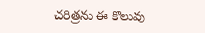చరిత్రను ఈ కొలువు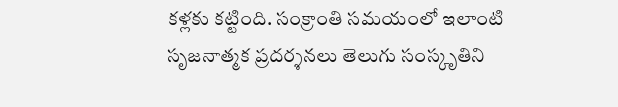కళ్లకు కట్టింది. సంక్రాంతి సమయంలో ఇలాంటి సృజనాత్మక ప్రదర్శనలు తెలుగు సంస్కృతిని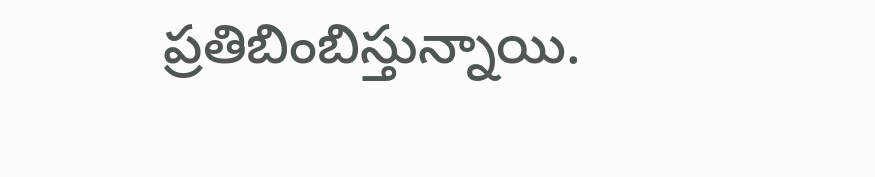ప్రతిబింబిస్తున్నాయి.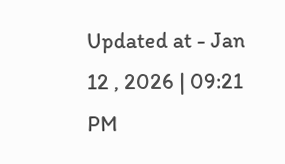Updated at - Jan 12 , 2026 | 09:21 PM